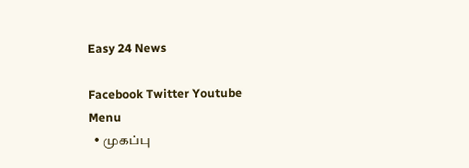Easy 24 News

Facebook Twitter Youtube
Menu
  • முகப்பு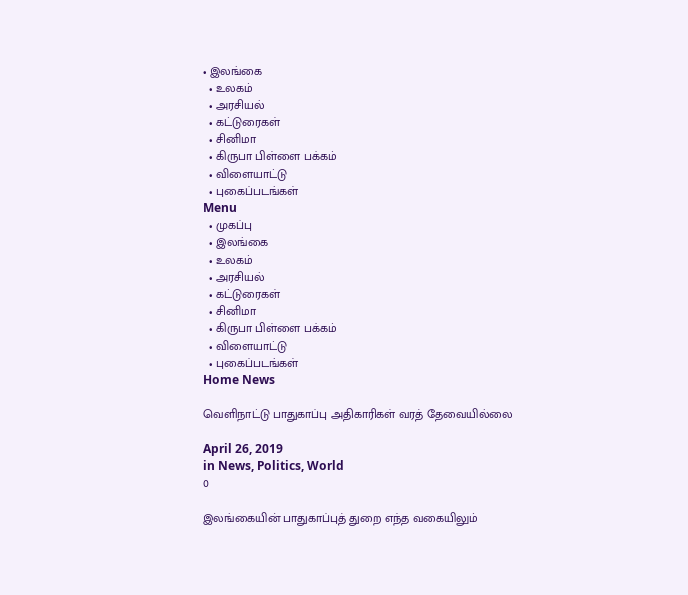• இலங்கை
  • உலகம்
  • அரசியல்
  • கட்டுரைகள்
  • சினிமா
  • கிருபா பிள்ளை பக்கம்
  • விளையாட்டு
  • புகைப்படங்கள்
Menu
  • முகப்பு
  • இலங்கை
  • உலகம்
  • அரசியல்
  • கட்டுரைகள்
  • சினிமா
  • கிருபா பிள்ளை பக்கம்
  • விளையாட்டு
  • புகைப்படங்கள்
Home News

வெளிநாட்டு பாதுகாப்பு அதிகாரிகள் வரத் தேவையில்லை

April 26, 2019
in News, Politics, World
0

இலங்கையின் பாதுகாப்புத் துறை எந்த வகையிலும்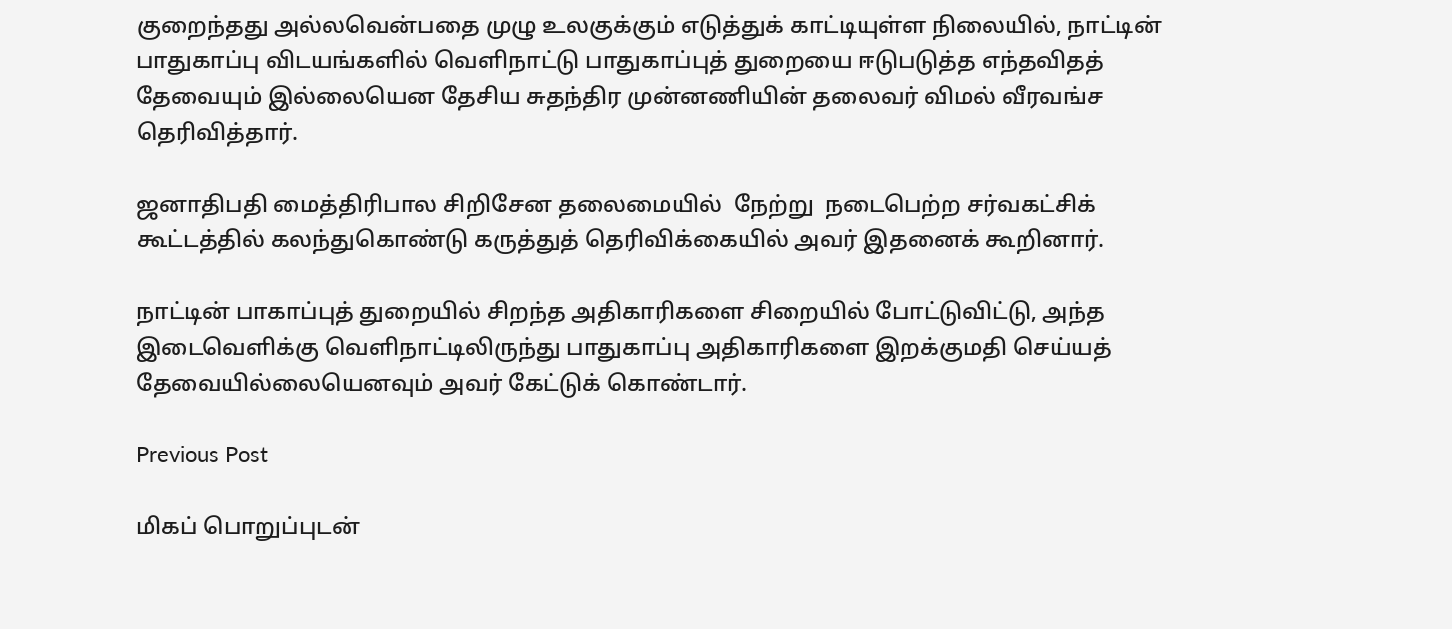குறைந்தது அல்லவென்பதை முழு உலகுக்கும் எடுத்துக் காட்டியுள்ள நிலையில், நாட்டின் பாதுகாப்பு விடயங்களில் வெளிநாட்டு பாதுகாப்புத் துறையை ஈடுபடுத்த எந்தவிதத் தேவையும் இல்லையென தேசிய சுதந்திர முன்னணியின் தலைவர் விமல் வீரவங்ச தெரிவித்தார்.

ஜனாதிபதி மைத்திரிபால சிறிசேன தலைமையில்  நேற்று  நடைபெற்ற சர்வகட்சிக் கூட்டத்தில் கலந்துகொண்டு கருத்துத் தெரிவிக்கையில் அவர் இதனைக் கூறினார்.

நாட்டின் பாகாப்புத் துறையில் சிறந்த அதிகாரிகளை சிறையில் போட்டுவிட்டு, அந்த இடைவெளிக்கு வெளிநாட்டிலிருந்து பாதுகாப்பு அதிகாரிகளை இறக்குமதி செய்யத் தேவையில்லையெனவும் அவர் கேட்டுக் கொண்டார்.

Previous Post

மிகப் பொறுப்புடன்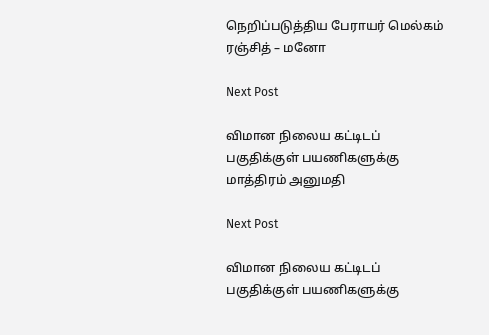நெறிப்படுத்திய பேராயர் மெல்கம் ரஞ்சித் – மனோ

Next Post

விமான நிலைய கட்டிடப் பகுதிக்குள் பயணிகளுக்கு மாத்திரம் அனுமதி

Next Post

விமான நிலைய கட்டிடப் பகுதிக்குள் பயணிகளுக்கு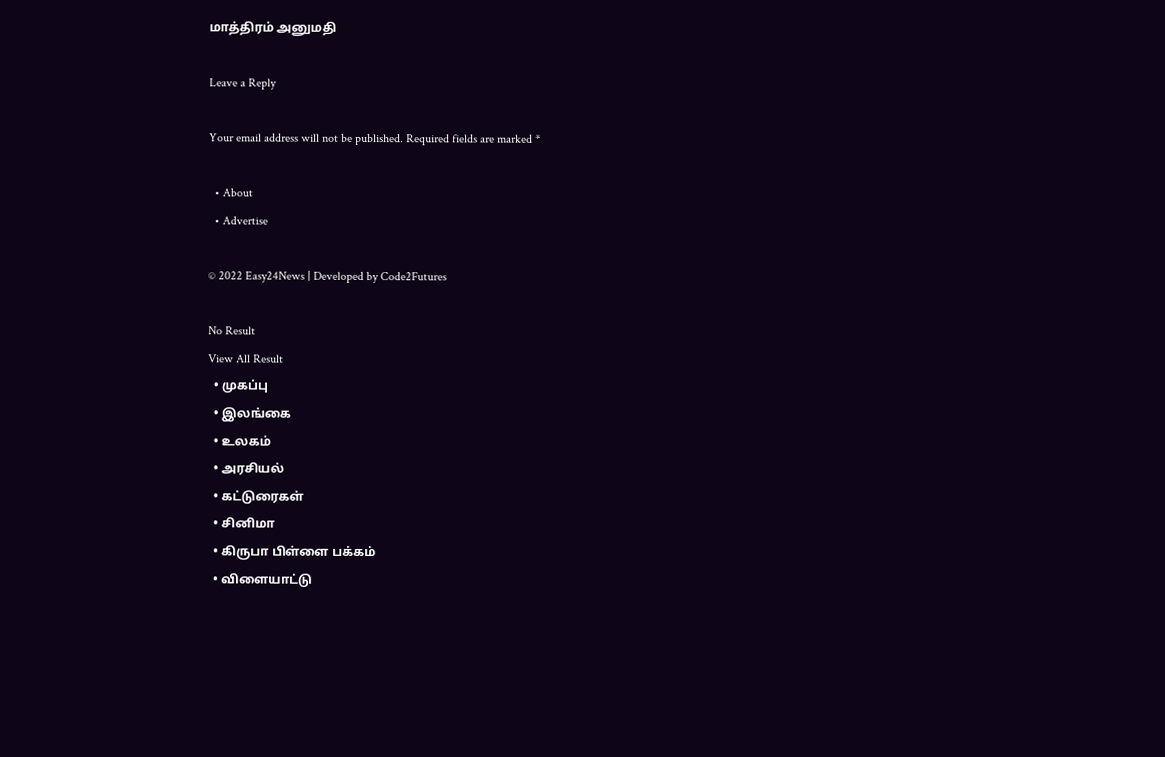மாத்திரம் அனுமதி

Leave a Reply

Your email address will not be published. Required fields are marked *

  • About
  • Advertise

© 2022 Easy24News | Developed by Code2Futures

No Result
View All Result
  • முகப்பு
  • இலங்கை
  • உலகம்
  • அரசியல்
  • கட்டுரைகள்
  • சினிமா
  • கிருபா பிள்ளை பக்கம்
  • விளையாட்டு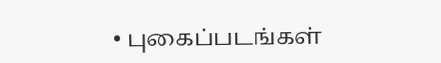• புகைப்படங்கள்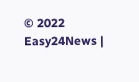© 2022 Easy24News |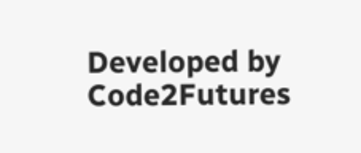Developed by Code2Futures